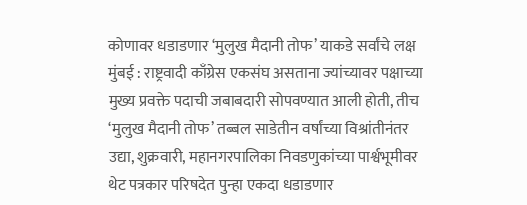कोणावर धडाडणार ‘मुलुख मैदानी तोफ’ याकडे सर्वांचे लक्ष
मुंबई : राष्ट्रवादी काँग्रेस एकसंघ असताना ज्यांच्यावर पक्षाच्या मुख्य प्रवक्ते पदाची जबाबदारी सोपवण्यात आली होती, तीच ‘मुलुख मैदानी तोफ’ तब्बल साडेतीन वर्षांच्या विश्रांतीनंतर उद्या, शुक्रवारी, महानगरपालिका निवडणुकांच्या पार्श्वभूमीवर थेट पत्रकार परिषदेत पुन्हा एकदा धडाडणार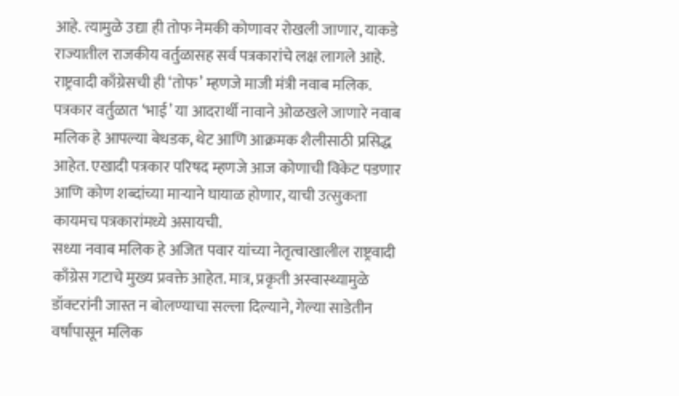आहे. त्यामुळे उद्या ही तोफ नेमकी कोणावर रोखली जाणार, याकडे राज्यातील राजकीय वर्तुळासह सर्व पत्रकारांचे लक्ष लागले आहे.
राष्ट्रवादी काँग्रेसची ही ‘तोफ’ म्हणजे माजी मंत्री नवाब मलिक. पत्रकार वर्तुळात ‘भाई’ या आदरार्थी नावाने ओळखले जाणारे नवाब मलिक हे आपल्या बेधडक, थेट आणि आक्रमक शैलीसाठी प्रसिद्ध आहेत. एखादी पत्रकार परिषद म्हणजे आज कोणाची विकेट पडणार आणि कोण शब्दांच्या माऱ्याने घायाळ होणार, याची उत्सुकता कायमच पत्रकारांमध्ये असायची.
सध्या नवाब मलिक हे अजित पवार यांच्या नेतृत्वाखालील राष्ट्रवादी काँग्रेस गटाचे मुख्य प्रवक्ते आहेत. मात्र, प्रकृती अस्वास्थ्यामुळे डॉक्टरांनी जास्त न बोलण्याचा सल्ला दिल्याने, गेल्या साडेतीन वर्षांपासून मलिक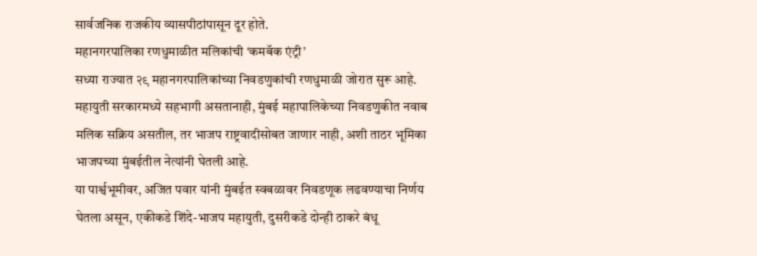सार्वजनिक राजकीय व्यासपीठांपासून दूर होते.
महानगरपालिका रणधुमाळीत मलिकांची ‘कमबॅक एंट्री’
सध्या राज्यात २९ महानगरपालिकांच्या निवडणुकांची रणधुमाळी जोरात सुरू आहे. महायुती सरकारमध्ये सहभागी असतानाही, मुंबई महापालिकेच्या निवडणुकीत नवाब मलिक सक्रिय असतील, तर भाजप राष्ट्रवादीसोबत जाणार नाही, अशी ताठर भूमिका भाजपच्या मुंबईतील नेत्यांनी घेतली आहे.
या पार्श्वभूमीवर, अजित पवार यांनी मुंबईत स्वबळावर निवडणूक लढवण्याचा निर्णय घेतला असून, एकीकडे शिंदे-भाजप महायुती, दुसरीकडे दोन्ही ठाकरे बंधू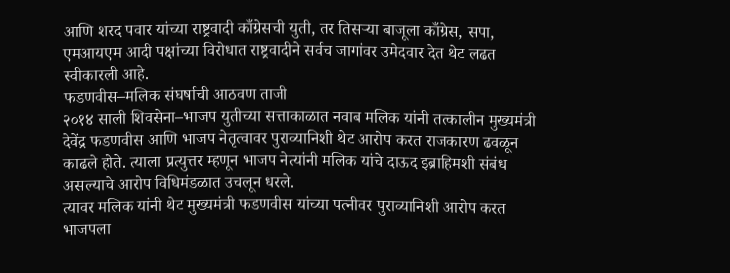आणि शरद पवार यांच्या राष्ट्रवादी काँग्रेसची युती, तर तिसऱ्या बाजूला काँग्रेस, सपा, एमआयएम आदी पक्षांच्या विरोधात राष्ट्रवादीने सर्वच जागांवर उमेदवार देत थेट लढत स्वीकारली आहे.
फडणवीस–मलिक संघर्षाची आठवण ताजी
२०१४ साली शिवसेना–भाजप युतीच्या सत्ताकाळात नवाब मलिक यांनी तत्कालीन मुख्यमंत्री देवेंद्र फडणवीस आणि भाजप नेतृत्वावर पुराव्यानिशी थेट आरोप करत राजकारण ढवळून काढले होते. त्याला प्रत्युत्तर म्हणून भाजप नेत्यांनी मलिक यांचे दाऊद इब्राहिमशी संबंध असल्याचे आरोप विधिमंडळात उचलून धरले.
त्यावर मलिक यांनी थेट मुख्यमंत्री फडणवीस यांच्या पत्नीवर पुराव्यानिशी आरोप करत भाजपला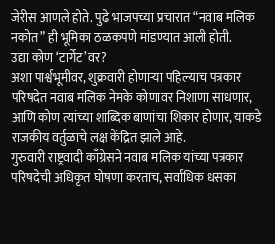जेरीस आणले होते. पुढे भाजपच्या प्रचारात “नवाब मलिक नकोत” ही भूमिका ठळकपणे मांडण्यात आली होती.
उद्या कोण ‘टार्गेट’वर?
अशा पार्श्वभूमीवर, शुक्रवारी होणाऱ्या पहिल्याच पत्रकार परिषदेत नवाब मलिक नेमके कोणावर निशाणा साधणार, आणि कोण त्यांच्या शाब्दिक बाणांचा शिकार होणार, याकडे राजकीय वर्तुळाचे लक्ष केंद्रित झाले आहे.
गुरुवारी राष्ट्रवादी काँग्रेसने नवाब मलिक यांच्या पत्रकार परिषदेची अधिकृत घोषणा करताच, सर्वाधिक धसका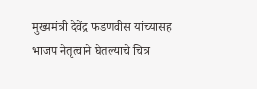मुख्यमंत्री देवेंद्र फडणवीस यांच्यासह भाजप नेतृत्वाने घेतल्याचे चित्र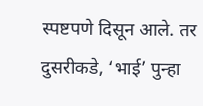स्पष्टपणे दिसून आले. तर दुसरीकडे, ‘भाई’ पुन्हा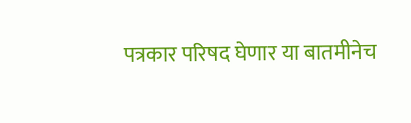पत्रकार परिषद घेणार या बातमीनेच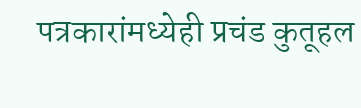पत्रकारांमध्येही प्रचंड कुतूहल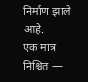निर्माण झाले आहे.
एक मात्र निश्चित —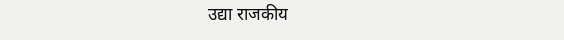उद्या राजकीय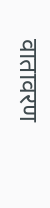वातावरण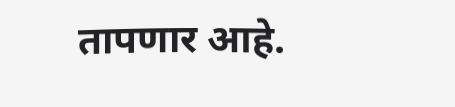तापणार आहे.